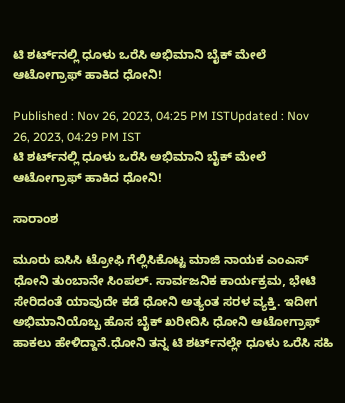ಟಿ ಶರ್ಟ್‌ನಲ್ಲಿ ಧೂಳು ಒರೆಸಿ ಅಭಿಮಾನಿ ಬೈಕ್‌ ಮೇಲೆ ಆಟೋಗ್ರಾಫ್ ಹಾಕಿದ ಧೋನಿ!

Published : Nov 26, 2023, 04:25 PM ISTUpdated : Nov 26, 2023, 04:29 PM IST
ಟಿ ಶರ್ಟ್‌ನಲ್ಲಿ ಧೂಳು ಒರೆಸಿ ಅಭಿಮಾನಿ ಬೈಕ್‌ ಮೇಲೆ ಆಟೋಗ್ರಾಫ್ ಹಾಕಿದ ಧೋನಿ!

ಸಾರಾಂಶ

ಮೂರು ಐಸಿಸಿ ಟ್ರೋಫಿ ಗೆಲ್ಲಿಸಿಕೊಟ್ಟ ಮಾಜಿ ನಾಯಕ ಎಂಎಸ್ ಧೋನಿ ತುಂಬಾನೇ ಸಿಂಪಲ್. ಸಾರ್ವಜನಿಕ ಕಾರ್ಯಕ್ರಮ, ಭೇಟಿ ಸೇರಿದಂತೆ ಯಾವುದೇ ಕಡೆ ಧೋನಿ ಅತ್ಯಂತ ಸರಳ ವ್ಯಕ್ತಿ. ಇದೀಗ ಅಭಿಮಾನಿಯೊಬ್ಬ ಹೊಸ ಬೈಕ್ ಖರೀದಿಸಿ ಧೋನಿ ಆಟೋಗ್ರಾಫ್ ಹಾಕಲು ಹೇಳಿದ್ದಾನೆ.ಧೋನಿ ತನ್ನ ಟಿ ಶರ್ಟ್‌ನಲ್ಲೇ ಧೂಳು ಒರೆಸಿ ಸಹಿ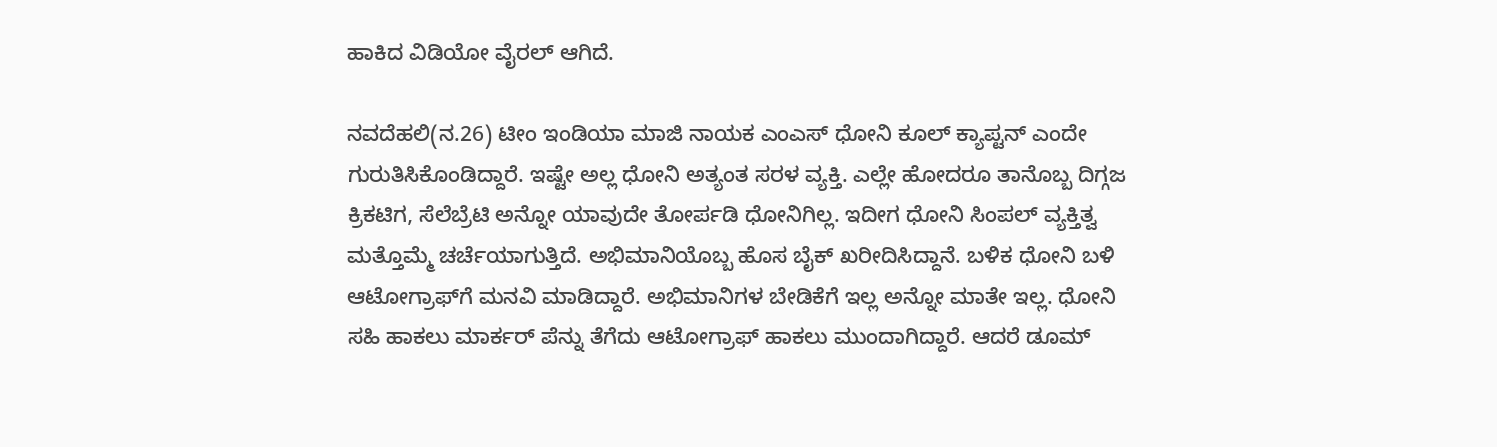ಹಾಕಿದ ವಿಡಿಯೋ ವೈರಲ್ ಆಗಿದೆ.

ನವದೆಹಲಿ(ನ.26) ಟೀಂ ಇಂಡಿಯಾ ಮಾಜಿ ನಾಯಕ ಎಂಎಸ್ ಧೋನಿ ಕೂಲ್ ಕ್ಯಾಪ್ಟನ್ ಎಂದೇ ಗುರುತಿಸಿಕೊಂಡಿದ್ದಾರೆ. ಇಷ್ಟೇ ಅಲ್ಲ ಧೋನಿ ಅತ್ಯಂತ ಸರಳ ವ್ಯಕ್ತಿ. ಎಲ್ಲೇ ಹೋದರೂ ತಾನೊಬ್ಬ ದಿಗ್ಗಜ ಕ್ರಿಕಟಿಗ, ಸೆಲೆಬ್ರೆಟಿ ಅನ್ನೋ ಯಾವುದೇ ತೋರ್ಪಡಿ ಧೋನಿಗಿಲ್ಲ. ಇದೀಗ ಧೋನಿ ಸಿಂಪಲ್ ವ್ಯಕ್ತಿತ್ವ ಮತ್ತೊಮ್ಮೆ ಚರ್ಚೆಯಾಗುತ್ತಿದೆ. ಅಭಿಮಾನಿಯೊಬ್ಬ ಹೊಸ ಬೈಕ್ ಖರೀದಿಸಿದ್ದಾನೆ. ಬಳಿಕ ಧೋನಿ ಬಳಿ ಆಟೋಗ್ರಾಫ್‌ಗೆ ಮನವಿ ಮಾಡಿದ್ದಾರೆ. ಅಭಿಮಾನಿಗಳ ಬೇಡಿಕೆಗೆ ಇಲ್ಲ ಅನ್ನೋ ಮಾತೇ ಇಲ್ಲ. ಧೋನಿ ಸಹಿ ಹಾಕಲು ಮಾರ್ಕರ್ ಪೆನ್ನು ತೆಗೆದು ಆಟೋಗ್ರಾಫ್ ಹಾಕಲು ಮುಂದಾಗಿದ್ದಾರೆ. ಆದರೆ ಡೂಮ್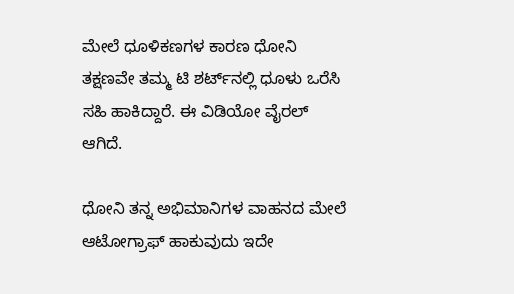ಮೇಲೆ ಧೂಳಿಕಣಗಳ ಕಾರಣ ಧೋನಿ ತಕ್ಷಣವೇ ತಮ್ಮ ಟಿ ಶರ್ಟ್‌ನಲ್ಲಿ ಧೂಳು ಒರೆಸಿ ಸಹಿ ಹಾಕಿದ್ದಾರೆ. ಈ ವಿಡಿಯೋ ವೈರಲ್ ಆಗಿದೆ.

ಧೋನಿ ತನ್ನ ಅಭಿಮಾನಿಗಳ ವಾಹನದ ಮೇಲೆ  ಆಟೋಗ್ರಾಫ್ ಹಾಕುವುದು ಇದೇ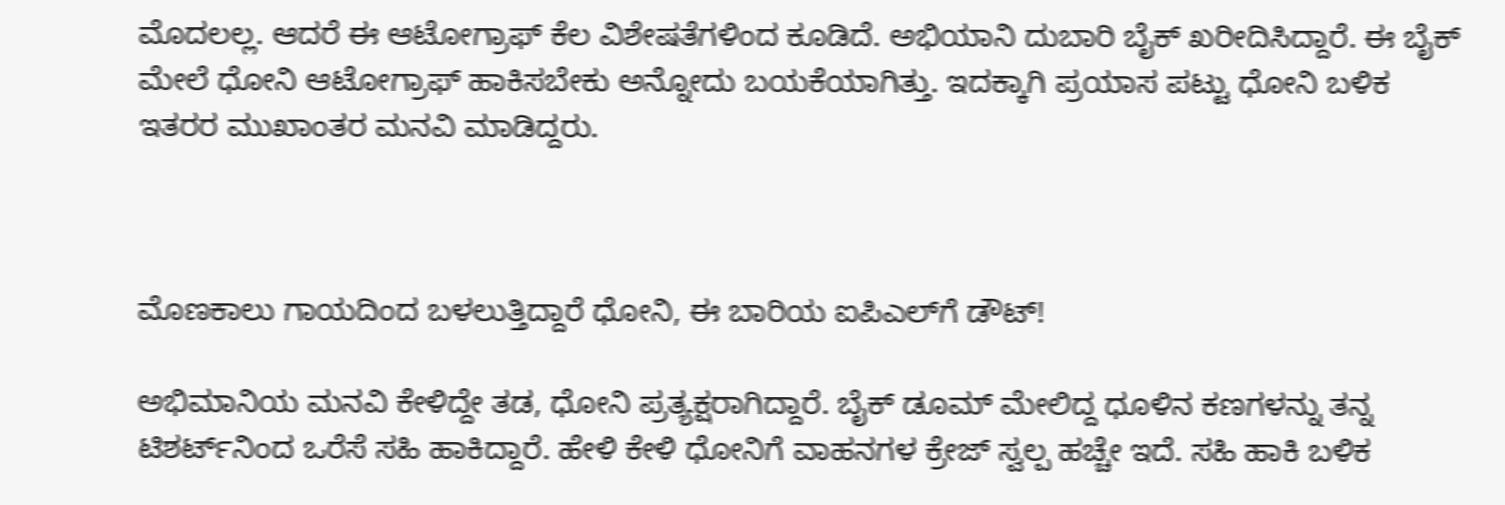ಮೊದಲಲ್ಲ. ಆದರೆ ಈ ಆಟೋಗ್ರಾಫ್ ಕೆಲ ವಿಶೇಷತೆಗಳಿಂದ ಕೂಡಿದೆ. ಅಭಿಯಾನಿ ದುಬಾರಿ ಬೈಕ್ ಖರೀದಿಸಿದ್ದಾರೆ. ಈ ಬೈಕ್ ಮೇಲೆ ಧೋನಿ ಆಟೋಗ್ರಾಫ್ ಹಾಕಿಸಬೇಕು ಅನ್ನೋದು ಬಯಕೆಯಾಗಿತ್ತು. ಇದಕ್ಕಾಗಿ ಪ್ರಯಾಸ ಪಟ್ಟು ಧೋನಿ ಬಳಿಕ ಇತರರ ಮುಖಾಂತರ ಮನವಿ ಮಾಡಿದ್ದರು.



ಮೊಣಕಾಲು ಗಾಯದಿಂದ ಬಳಲುತ್ತಿದ್ದಾರೆ ಧೋನಿ, ಈ ಬಾರಿಯ ಐಪಿಎಲ್‌ಗೆ ಡೌಟ್!

ಅಭಿಮಾನಿಯ ಮನವಿ ಕೇಳಿದ್ದೇ ತಡ, ಧೋನಿ ಪ್ರತ್ಯಕ್ಷರಾಗಿದ್ದಾರೆ. ಬೈಕ್ ಡೂಮ್ ಮೇಲಿದ್ದ ಧೂಳಿನ ಕಣಗಳನ್ನು ತನ್ನ ಟಿಶರ್ಟ್‌ನಿಂದ ಒರೆಸೆ ಸಹಿ ಹಾಕಿದ್ದಾರೆ. ಹೇಳಿ ಕೇಳಿ ಧೋನಿಗೆ ವಾಹನಗಳ ಕ್ರೇಜ್ ಸ್ವಲ್ಪ ಹಚ್ಚೇ ಇದೆ. ಸಹಿ ಹಾಕಿ ಬಳಿಕ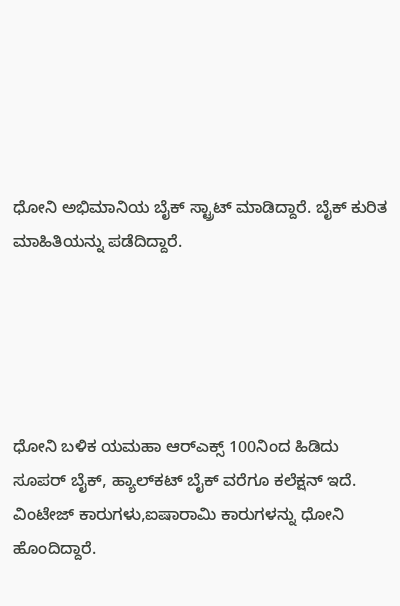ಧೋನಿ ಅಭಿಮಾನಿಯ ಬೈಕ್ ಸ್ಟ್ರಾಟ್ ಮಾಡಿದ್ದಾರೆ. ಬೈಕ್ ಕುರಿತ ಮಾಹಿತಿಯನ್ನು ಪಡೆದಿದ್ದಾರೆ.





ಧೋನಿ ಬಳಿಕ ಯಮಹಾ ಆರ್‌ಎಕ್ಸ್ 100ನಿಂದ ಹಿಡಿದು ಸೂಪರ್ ಬೈಕ್, ಹ್ಯಾಲ್‌ಕಟ್ ಬೈಕ್ ವರೆಗೂ ಕಲೆಕ್ಷನ್ ಇದೆ. ವಿಂಟೇಜ್ ಕಾರುಗಳು,ಐಷಾರಾಮಿ ಕಾರುಗಳನ್ನು ಧೋನಿ ಹೊಂದಿದ್ದಾರೆ.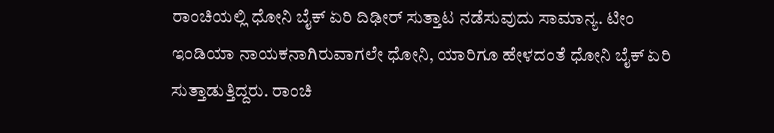ರಾಂಚಿಯಲ್ಲಿ ಧೋನಿ ಬೈಕ್ ಏರಿ ದಿಢೀರ್ ಸುತ್ತಾಟ ನಡೆಸುವುದು ಸಾಮಾನ್ಯ. ಟೀಂ ಇಂಡಿಯಾ ನಾಯಕನಾಗಿರುವಾಗಲೇ ಧೋನಿ, ಯಾರಿಗೂ ಹೇಳದಂತೆ ಧೋನಿ ಬೈಕ್ ಏರಿ ಸುತ್ತಾಡುತ್ತಿದ್ದರು. ರಾಂಚಿ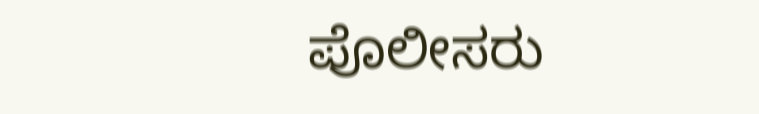ಪೊಲೀಸರು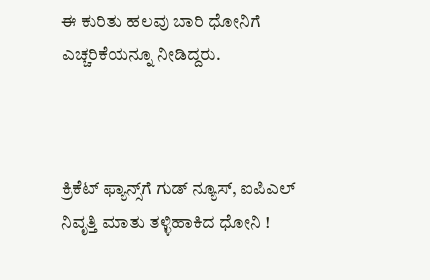ಈ ಕುರಿತು ಹಲವು ಬಾರಿ ಧೋನಿಗೆ ಎಚ್ಚರಿಕೆಯನ್ನೂ ನೀಡಿದ್ದರು.



ಕ್ರಿಕೆಟ್ ಫ್ಯಾನ್ಸ್‌ಗೆ ಗುಡ್ ನ್ಯೂಸ್, ಐಪಿಎಲ್ ನಿವೃತ್ತಿ ಮಾತು ತಳ್ಳಿಹಾಕಿದ ಧೋನಿ !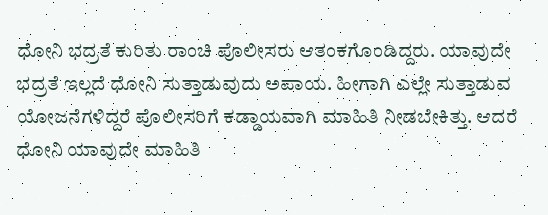ಧೋನಿ ಭದ್ರತೆ ಕುರಿತು ರಾಂಚಿ ಪೊಲೀಸರು ಆತಂಕಗೊಂಡಿದ್ದರು. ಯಾವುದೇ ಭದ್ರತೆ ಇಲ್ಲದೆ ಧೋನಿ ಸುತ್ತಾಡುವುದು ಅಪಾಯ. ಹೀಗಾಗಿ ಎಲ್ಲೇ ಸುತ್ತಾಡುವ ಯೋಜನೆಗಳಿದ್ದರೆ ಪೊಲೀಸರಿಗೆ ಕಡ್ಡಾಯವಾಗಿ ಮಾಹಿತಿ ನೀಡಬೇಕಿತ್ತು. ಆದರೆ ಧೋನಿ ಯಾವುದೇ ಮಾಹಿತಿ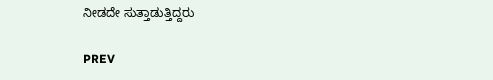ನೀಡದೇ ಸುತ್ತಾಡುತ್ತಿದ್ದರು

PREV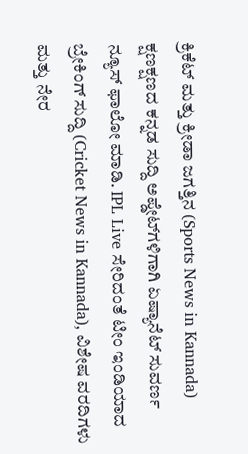ಕ್ರಿಕೆಟ್ ಮತ್ತು ಕ್ರೀಡಾ ಜಗತ್ತಿನ (Sports News in Kannada) ಕ್ಷಣಕ್ಷಣದ ಕನ್ನಡ ಸುದ್ದಿ ಅಪ್ಡೇಟ್‌ಗಳಿಗಾಗಿ ಏಷ್ಯಾನೆಟ್ ಸುವರ್ಣ ನ್ಯೂಸ್‌ ಫಾಲೋ ಮಾಡಿ. IPL Live ಸೇರಿದಂತೆ ಟೀಂ ಇಂಡಿಯಾದ ಬ್ರೇಕಿಂಗ್ ಸುದ್ದಿ (Cricket News in Kannada), ವಿಶೇಷ ವರದಿಗಳು ಮತ್ತು ನೇರ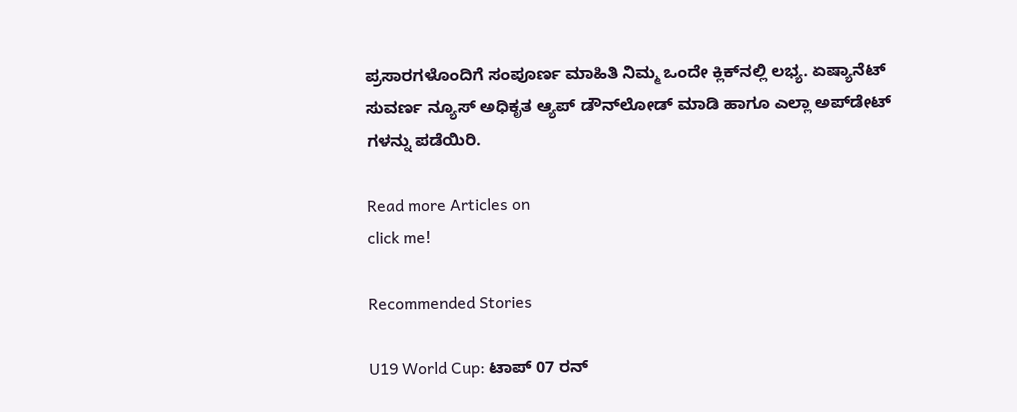ಪ್ರಸಾರಗಳೊಂದಿಗೆ ಸಂಪೂರ್ಣ ಮಾಹಿತಿ ನಿಮ್ಮ ಒಂದೇ ಕ್ಲಿಕ್‌ನಲ್ಲಿ ಲಭ್ಯ. ಏಷ್ಯಾನೆಟ್ ಸುವರ್ಣ ನ್ಯೂಸ್ ಅಧಿಕೃತ ಆ್ಯಪ್ ಡೌನ್‌ಲೋಡ್ ಮಾಡಿ ಹಾಗೂ ಎಲ್ಲಾ ಅಪ್‌ಡೇಟ್ ಗಳನ್ನು ಪಡೆಯಿರಿ.

Read more Articles on
click me!

Recommended Stories

U19 World Cup: ಟಾಪ್ 07 ರನ್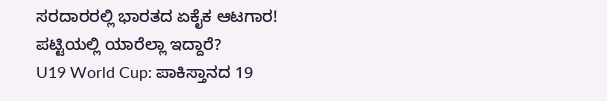ಸರದಾರರಲ್ಲಿ ಭಾರತದ ಏಕೈಕ ಆಟಗಾರ! ಪಟ್ಟಿಯಲ್ಲಿ ಯಾರೆಲ್ಲಾ ಇದ್ದಾರೆ?
U19 World Cup: ಪಾಕಿಸ್ತಾನದ 19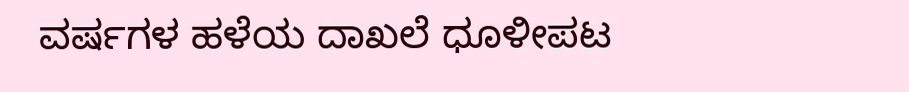ವರ್ಷಗಳ ಹಳೆಯ ದಾಖಲೆ ಧೂಳೀಪಟ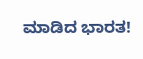ಮಾಡಿದ ಭಾರತ!